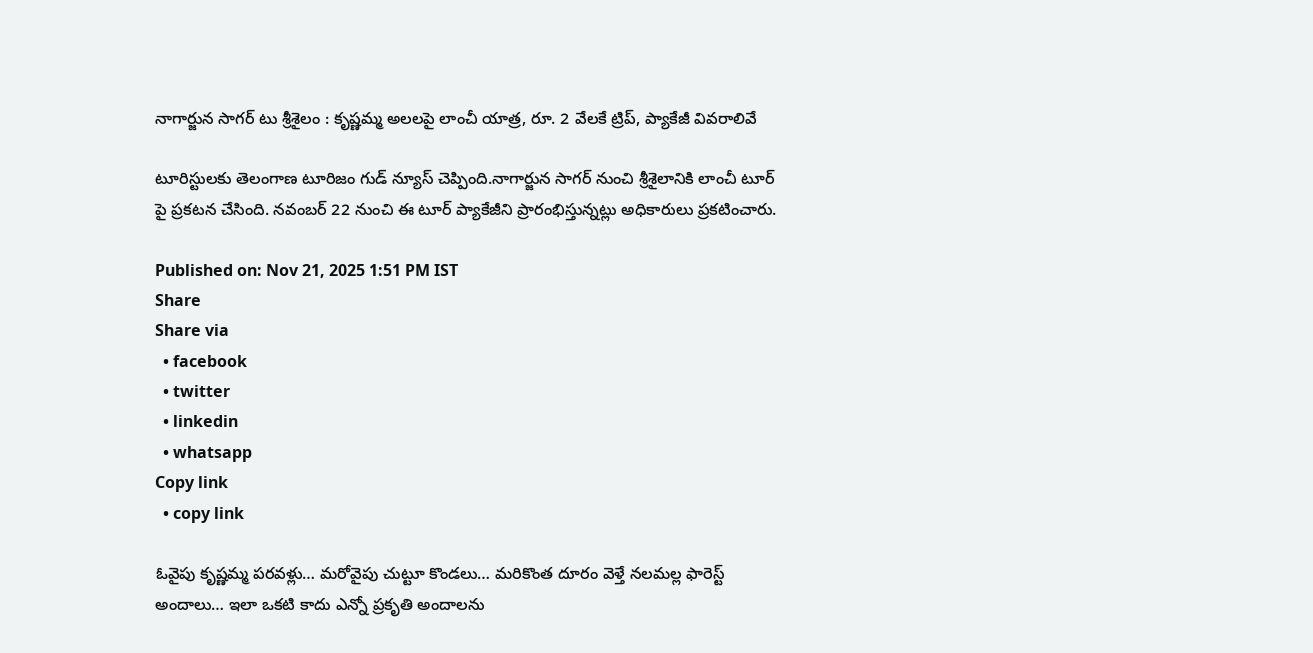నాగార్జున సాగర్ టు శ్రీశైలం : కృష్ణమ్మ అలలపై లాంచీ యాత్ర, రూ. 2 వేలకే ట్రిప్, ప్యాకేజీ వివరాలివే

టూరిస్టులకు తెలంగాణ టూరిజం గుడ్ న్యూస్ చెప్పింది.నాగార్జున సాగర్ నుంచి శ్రీశైలానికి లాంచీ టూర్ పై ప్రకటన చేసింది. నవంబర్ 22 నుంచి ఈ టూర్ ప్యాకేజీని ప్రారంభిస్తున్నట్లు అధికారులు ప్రకటించారు.

Published on: Nov 21, 2025 1:51 PM IST
Share
Share via
  • facebook
  • twitter
  • linkedin
  • whatsapp
Copy link
  • copy link

ఓవైపు కృష్ణమ్మ పరవళ్లు… మరోవైపు చుట్టూ కొండలు… మరికొంత దూరం వెళ్తే నలమల్ల ఫారెస్ట్ అందాలు… ఇలా ఒకటి కాదు ఎన్నో ప్రకృతి అందాలను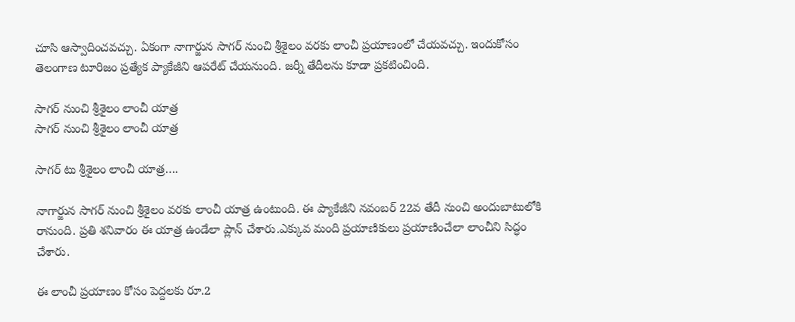చూసి ఆస్వాదించవచ్చు. ఏకంగా నాగార్జున సాగర్ నుంచి శ్రీశైలం వరకు లాంచీ ప్రయాణంలో చేయవచ్చు. ఇందుకోసం తెలంగాణ టూరిజం ప్రత్యేక ప్యాకేజీని ఆపరేట్ చేయనుంది. జర్నీ తేదీలను కూడా ప్రకటించింది.

సాగర్ నుంచి శ్రీశైలం లాంచీ యాత్ర
సాగర్ నుంచి శ్రీశైలం లాంచీ యాత్ర

సాగర్ టు శ్రీశైలం లాంచీ యాత్ర….

నాగార్జున సాగర్ నుంచి శ్రీశైలం వరకు లాంచీ యాత్ర ఉంటుంది. ఈ ప్యాకేజీని నవంబర్ 22వ తేదీ నుంచి అందుబాటులోకి రానుంది. ప్రతి శనివారం ఈ యాత్ర ఉండేలా ప్లాన్ చేశారు.ఎక్కువ మంది ప్రయాణికులు ప్రయాణించేలా లాంచీని సిద్ధం చేశారు.

ఈ లాంచీ ప్రయాణం కోసం పెద్దలకు రూ.2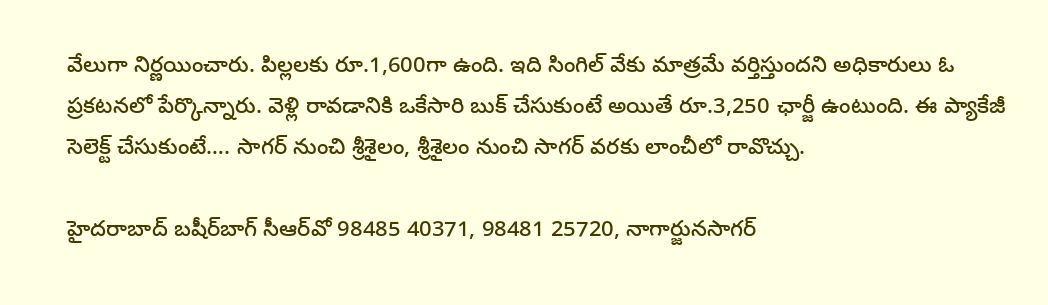వేలుగా నిర్ణయించారు. పిల్లలకు రూ.1,600గా ఉంది. ఇది సింగిల్ వేకు మాత్రమే వర్తిస్తుందని అధికారులు ఓ ప్రకటనలో పేర్కొన్నారు. వెళ్లి రావడానికి ఒకేసారి బుక్‌ చేసుకుంటే అయితే రూ.3,250 ఛార్జీ ఉంటుంది. ఈ ప్యాకేజీ సెలెక్ట్ చేసుకుంటే…. సాగర్ నుంచి శ్రీశైలం, శ్రీశైలం నుంచి సాగర్ వరకు లాంచీలో రావొచ్చు.

హైదరాబాద్‌ బషీర్‌బాగ్‌ సీఆర్‌వో 98485 40371, 98481 25720, నాగార్జునసాగర్‌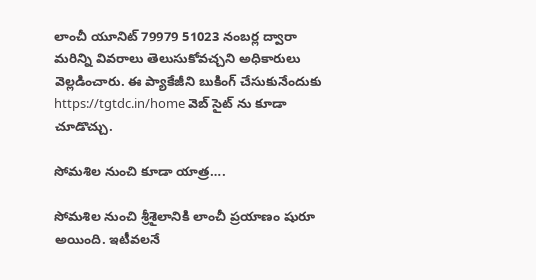లాంచీ యూనిట్‌ 79979 51023 నంబర్ల ద్వారా మరిన్ని వివరాలు తెలుసుకోవచ్చని అధికారులు వెల్లడించారు. ఈ ప్యాకేజీని బుకింగ్ చేసుకునేందుకు https://tgtdc.in/home వెబ్ సైట్ ను కూడా చూడొచ్చు.

సోమశిల నుంచి కూడా యాత్ర….

సోమశిల నుంచి శ్రీశైలానికి లాంచీ ప్రయాణం షురూ అయింది. ఇటీవలనే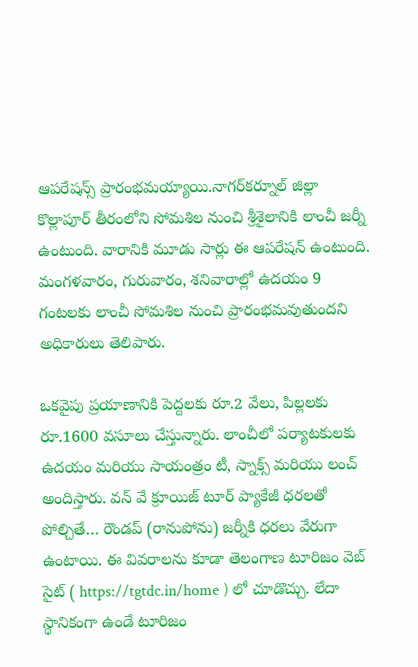ఆపరేషన్స్ ప్రారంభమయ్యాయి.నాగర్‌కర్నూల్‌ జిల్లా కొల్లాపూర్‌ తీరంలోని సోమశిల నుంచి శ్రీశైలానికి లాంచీ జర్నీ ఉంటుంది. వారానికి మూడు సార్లు ఈ ఆపరేషన్ ఉంటుంది. మంగళవారం, గురువారం, శనివారాల్లో ఉదయం 9 గంటలకు లాంచీ సోమశిల నుంచి ప్రారంభమవుతుందని అధికారులు తెలిపారు.

ఒకవైపు ప్రయాణానికి పెద్దలకు రూ.2 వేలు, పిల్లలకు రూ.1600 వసూలు చేస్తున్నారు. లాంచీలో పర్యాటకులకు ఉదయం మరియు సాయంత్రం టీ, స్నాక్స్ మరియు లంచ్ అందిస్తారు. వన్ వే క్రూయిజ్ టూర్ ప్యాకేజీ ధరలతో పోల్చితే… రౌండప్ (రానుపోను) జర్నీకి ధరలు వేరుగా ఉంటాయి. ఈ వివరాలను కూడా తెలంగాణ టూరిజం వెబ్ సైట్ ( https://tgtdc.in/home ) లో చూడొచ్చు. లేదా స్థానికంగా ఉండే టూరిజం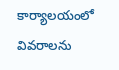కార్యాలయంలో వివరాలను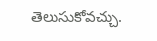తెలుసుకోవచ్చు.